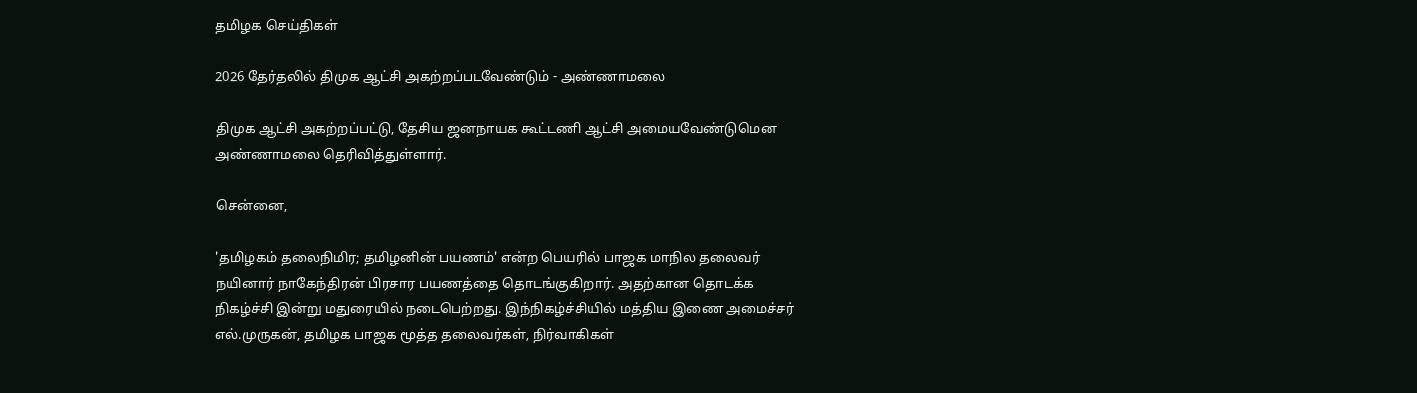தமிழக செய்திகள்

2026 தேர்தலில் திமுக ஆட்சி அகற்றப்படவேண்டும் - அண்ணாமலை

திமுக ஆட்சி அகற்றப்பட்டு, தேசிய ஜனநாயக கூட்டணி ஆட்சி அமையவேண்டுமென அண்ணாமலை தெரிவித்துள்ளார்.

சென்னை,

'தமிழகம் தலைநிமிர; தமிழனின் பயணம்' என்ற பெயரில் பாஜக மாநில தலைவர் நயினார் நாகேந்திரன் பிரசார பயணத்தை தொடங்குகிறார். அதற்கான தொடக்க நிகழ்ச்சி இன்று மதுரையில் நடைபெற்றது. இந்நிகழ்ச்சியில் மத்திய இணை அமைச்சர் எல்.முருகன், தமிழக பாஜக மூத்த தலைவர்கள், நிர்வாகிகள்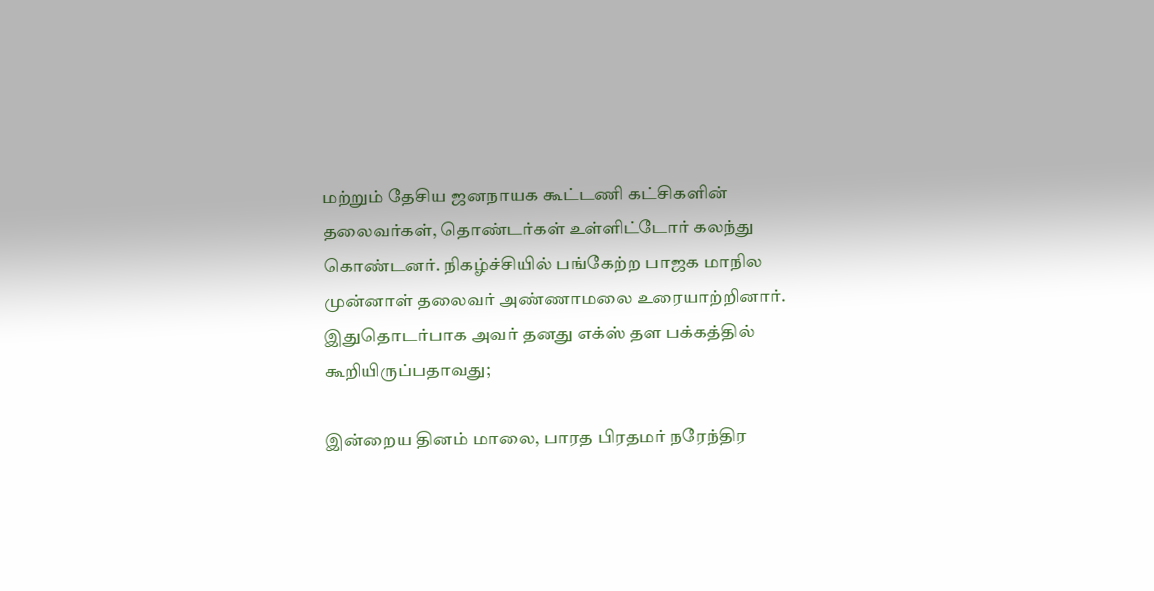மற்றும் தேசிய ஜனநாயக கூட்டணி கட்சிகளின் தலைவர்கள், தொண்டர்கள் உள்ளிட்டோர் கலந்து கொண்டனர். நிகழ்ச்சியில் பங்கேற்ற பாஜக மாநில முன்னாள் தலைவர் அண்ணாமலை உரையாற்றினார். இதுதொடர்பாக அவர் தனது எக்ஸ் தள பக்கத்தில் கூறியிருப்பதாவது;

இன்றைய தினம் மாலை, பாரத பிரதமர் நரேந்திர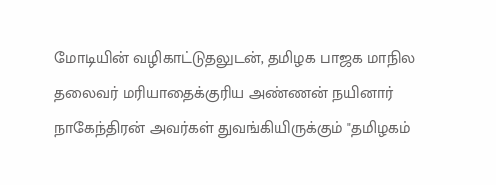மோடியின் வழிகாட்டுதலுடன், தமிழக பாஜக மாநில தலைவர் மரியாதைக்குரிய அண்ணன் நயினார் நாகேந்திரன் அவர்கள் துவங்கியிருக்கும் "தமிழகம்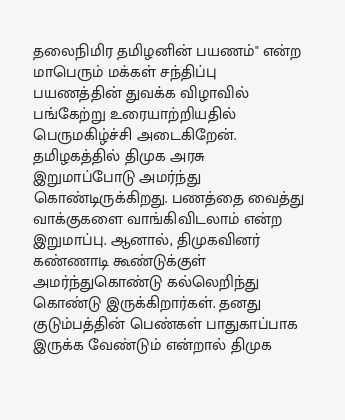தலைநிமிர தமிழனின் பயணம்" என்ற மாபெரும் மக்கள் சந்திப்பு பயணத்தின் துவக்க விழாவில் பங்கேற்று உரையாற்றியதில் பெருமகிழ்ச்சி அடைகிறேன். தமிழகத்தில் திமுக அரசு இறுமாப்போடு அமர்ந்து கொண்டிருக்கிறது. பணத்தை வைத்து வாக்குகளை வாங்கிவிடலாம் என்ற இறுமாப்பு. ஆனால், திமுகவினர் கண்ணாடி கூண்டுக்குள் அமர்ந்துகொண்டு கல்லெறிந்து கொண்டு இருக்கிறார்கள். தனது குடும்பத்தின் பெண்கள் பாதுகாப்பாக இருக்க வேண்டும் என்றால் திமுக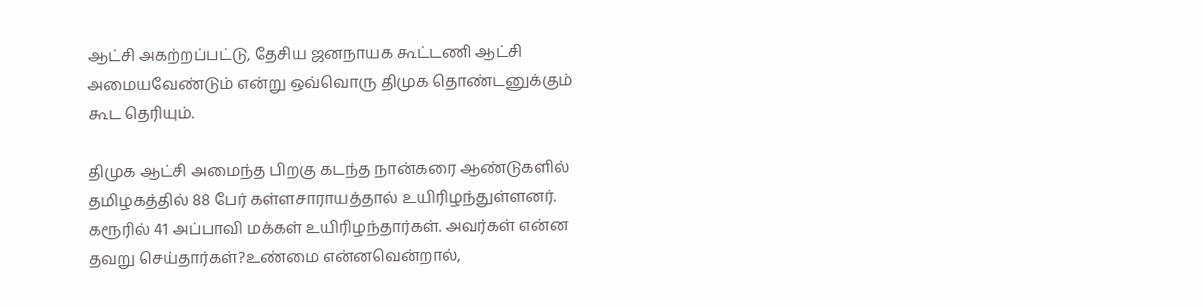ஆட்சி அகற்றப்பட்டு, தேசிய ஜனநாயக கூட்டணி ஆட்சி அமையவேண்டும் என்று ஒவ்வொரு திமுக தொண்டனுக்கும் கூட தெரியும்.

திமுக ஆட்சி அமைந்த பிறகு கடந்த நான்கரை ஆண்டுகளில் தமிழகத்தில் 88 பேர் கள்ளசாராயத்தால் உயிரிழந்துள்ளனர். கரூரில் 41 அப்பாவி மக்கள் உயிரிழந்தார்கள். அவர்கள் என்ன தவறு செய்தார்கள்?உண்மை என்னவென்றால்,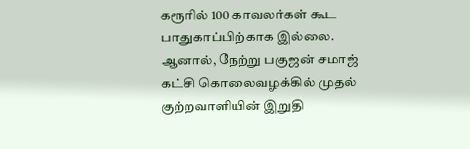கரூரில் 100 காவலர்கள் கூட பாதுகாப்பிற்காக இல்லை. ஆனால், நேற்று பகுஜன் சமாஜ் கட்சி கொலைவழக்கில் முதல் குற்றவாளியின் இறுதி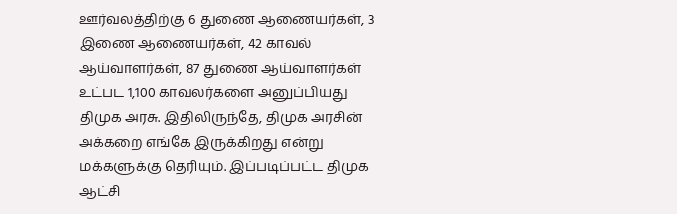ஊர்வலத்திற்கு 6 துணை ஆணையர்கள், 3 இணை ஆணையர்கள், 42 காவல் ஆய்வாளர்கள், 87 துணை ஆய்வாளர்கள் உட்பட 1,100 காவலர்களை அனுப்பியது திமுக அரசு. இதிலிருந்தே, திமுக அரசின் அக்கறை எங்கே இருக்கிறது என்று மக்களுக்கு தெரியும். இப்படிப்பட்ட திமுக ஆட்சி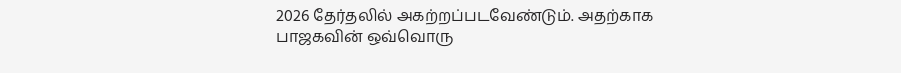2026 தேர்தலில் அகற்றப்படவேண்டும். அதற்காக பாஜகவின் ஒவ்வொரு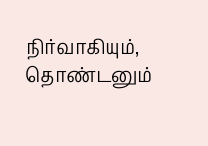நிர்வாகியும், தொண்டனும்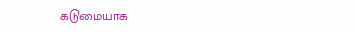கடுமையாக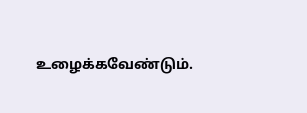உழைக்கவேண்டும்.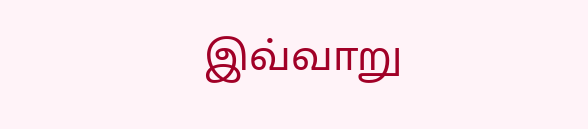இவ்வாறு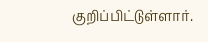குறிப்பிட்டுள்ளார்.